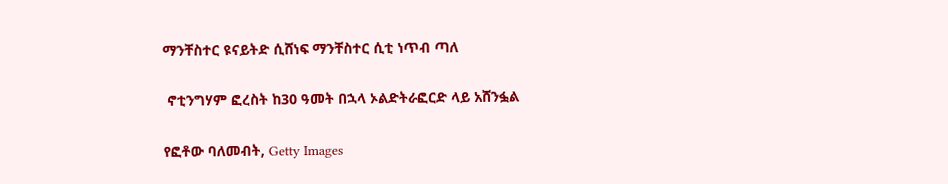ማንቸስተር ዩናይትድ ሲሸነፍ ማንቸስተር ሲቲ ነጥብ ጣለ

 ኖቲንግሃም ፎረስት ከ30 ዓመት በኋላ ኦልድትራፎርድ ላይ አሸንፏል

የፎቶው ባለመብት, Getty Images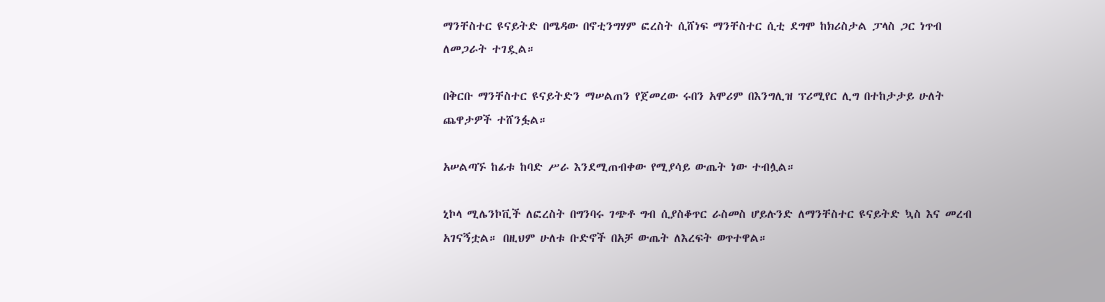ማንቸስተር ዩናይትድ በሜዳው በኖቲንግሃም ፎረስት ሲሸነፍ ማንቸስተር ሲቲ ደግሞ ከክሪስታል ፓላስ ጋር ነጥብ ለመጋራት ተገዷል።

በቅርቡ ማንቸስተር ዩናይትድን ማሠልጠን የጀመረው ሩበን አሞሪም በእንግሊዝ ፕሪሚየር ሊግ በተከታታይ ሁለት ጨዋታዎች ተሸንፏል።

አሠልጣኙ ከፊቱ ከባድ ሥራ እንደሚጠብቀው የሚያሳይ ውጤት ነው ተብሏል።

ኒኮላ ሚሌንኮቪች ለፎረስት በግንባሩ ገጭቶ ግብ ሲያስቆጥር ራስመስ ሆይሉንድ ለማንቸስተር ዩናይትድ ኳስ እና መረብ አገናኝቷል። በዚህም ሁለቱ ቡድኖች በአቻ ውጤት ለእረፍት ወጥተዋል።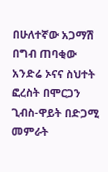በሁለተኛው አጋማሽ በግብ ጠባቂው አንድሬ ኦናና ስህተት ፎረስት በሞርጋን ጊብስ-ዋይት በድጋሚ መምራት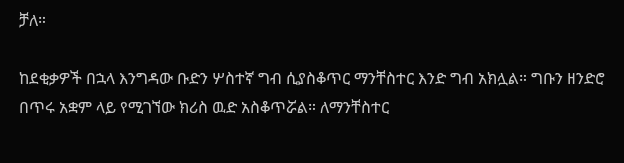ቻለ።

ከደቂቃዎች በኋላ እንግዳው ቡድን ሦስተኛ ግብ ሲያስቆጥር ማንቸስተር እንድ ግብ አክሏል። ግቡን ዘንድሮ በጥሩ አቋም ላይ የሚገኘው ክሪስ ዉድ አስቆጥሯል። ለማንቸስተር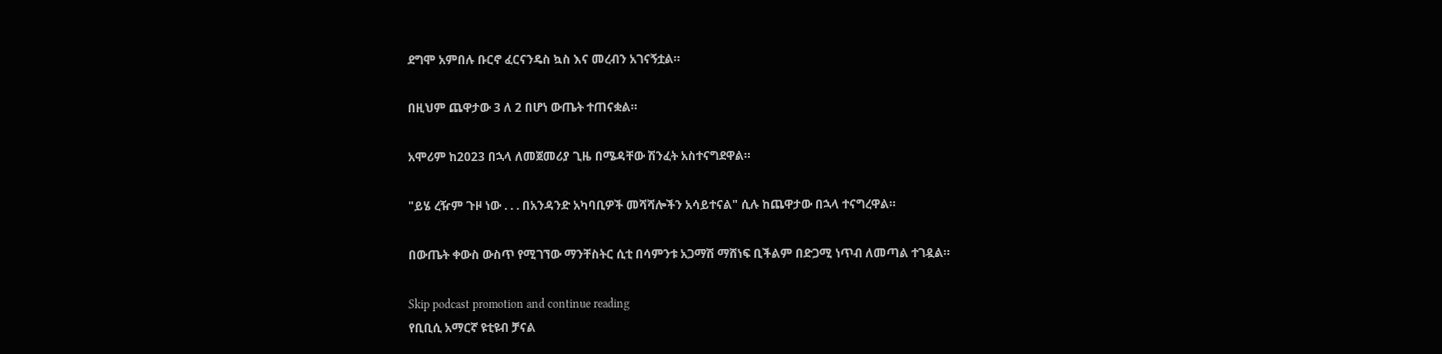ደግሞ አምበሉ ቡርኖ ፈርናንዴስ ኳስ እና መረብን አገናኝቷል።

በዚህም ጨዋታው 3 ለ 2 በሆነ ውጤት ተጠናቋል።

አሞሪም ከ2023 በኋላ ለመጀመሪያ ጊዜ በሜዳቸው ሽንፈት አስተናግደዋል።

"ይሄ ረዥም ጉዞ ነው . . . በአንዳንድ አካባቢዎች መሻሻሎችን አሳይተናል" ሲሉ ከጨዋታው በኋላ ተናግረዋል።

በውጤት ቀውስ ውስጥ የሚገኘው ማንቸስትር ሲቲ በሳምንቱ አጋማሽ ማሸነፍ ቢችልም በድጋሚ ነጥብ ለመጣል ተገዷል።

Skip podcast promotion and continue reading
የቢቢሲ አማርኛ ዩቲዩብ ቻናል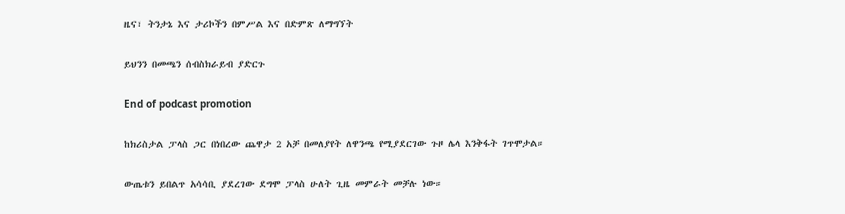ዜና፣ ትንታኔ እና ታሪኮችን በምሥል እና በድምጽ ለማግኘት

ይህንን በመጫን ሰብስክራይብ ያድርጉ

End of podcast promotion

ከክሪስታል ፓላስ ጋር በነበረው ጨዋታ 2 አቻ በመለያየት ለዋንጫ የሚያደርገው ጉዞ ሌላ እንቅፋት ገጥሞታል።

ውጤቱን ይበልጥ አሳሳቢ ያደረገው ደግሞ ፓላስ ሁለት ጊዜ መምራት መቻሉ ነው።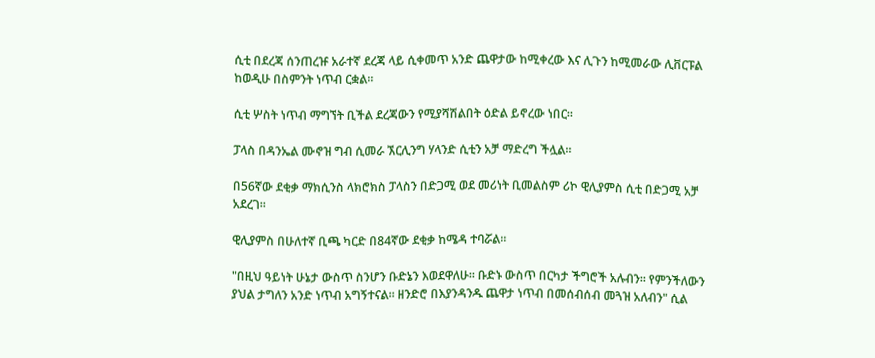ሲቲ በደረጃ ሰንጠረዡ አራተኛ ደረጃ ላይ ሲቀመጥ አንድ ጨዋታው ከሚቀረው እና ሊጉን ከሚመራው ሊቨርፑል ከወዲሁ በስምንት ነጥብ ርቋል።

ሲቲ ሦስት ነጥብ ማግኘት ቢችል ደረጃውን የሚያሻሽልበት ዕድል ይኖረው ነበር።

ፓላስ በዳንኤል ሙኖዝ ግብ ሲመራ ኧርሊንግ ሃላንድ ሲቲን አቻ ማድረግ ችሏል።

በ56ኛው ደቂቃ ማክሲንስ ላክሮክስ ፓላስን በድጋሚ ወደ መሪነት ቢመልስም ሪኮ ዊሊያምስ ሲቲ በድጋሚ አቻ አደረገ።

ዊሊያምስ በሁለተኛ ቢጫ ካርድ በ84ኛው ደቂቃ ከሜዳ ተባሯል።

"በዚህ ዓይነት ሁኔታ ውስጥ ስንሆን ቡድኔን እወደዋለሁ። ቡድኑ ውስጥ በርካታ ችግሮች አሉብን። የምንችለውን ያህል ታግለን አንድ ነጥብ አግኝተናል። ዘንድሮ በእያንዳንዱ ጨዋታ ነጥብ በመሰብሰብ መጓዝ አለብን" ሲል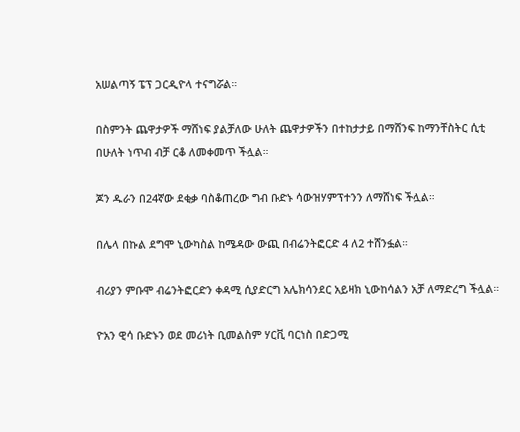አሠልጣኝ ፔፕ ጋርዲዮላ ተናግሯል።

በስምንት ጨዋታዎች ማሸነፍ ያልቻለው ሁለት ጨዋታዎችን በተከታታይ በማሸንፍ ከማንቸስትር ሲቲ በሁለት ነጥብ ብቻ ርቆ ለመቀመጥ ችሏል።

ጆን ዱራን በ24ኛው ደቂቃ ባስቆጠረው ግብ ቡድኑ ሳውዝሃምፕተንን ለማሸነፍ ችሏል።

በሌላ በኩል ደግሞ ኒውካስል ከሜዳው ውጪ በብሬንትፎርድ 4 ለ2 ተሸንፏል።

ብሪያን ምቡሞ ብሬንትፎርድን ቀዳሚ ሲያድርግ አሌክሳንደር አይዛክ ኒውከሳልን አቻ ለማድረግ ችሏል።

ዮአን ዊሳ ቡድኑን ወደ መሪነት ቢመልስም ሃርቪ ባርነስ በድጋሚ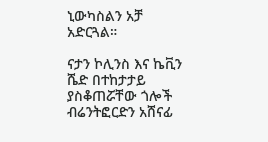ኒውካስልን አቻ አድርጓል።

ናታን ኮሊንስ እና ኬቪን ሼድ በተከታታይ ያስቆጠሯቸው ጎሎች ብሬንትፎርድን አሸናፊ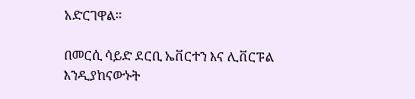አድርገዋል።

በመርሲ ሳይድ ደርቢ ኤቨርተን እና ሊቨርፑል እንዲያከናውኑት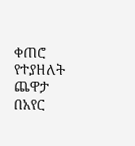ቀጠሮ የተያዘለት ጨዋታ በአየር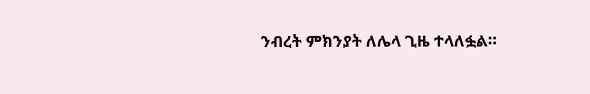ንብረት ምክንያት ለሌላ ጊዜ ተላለፏል።